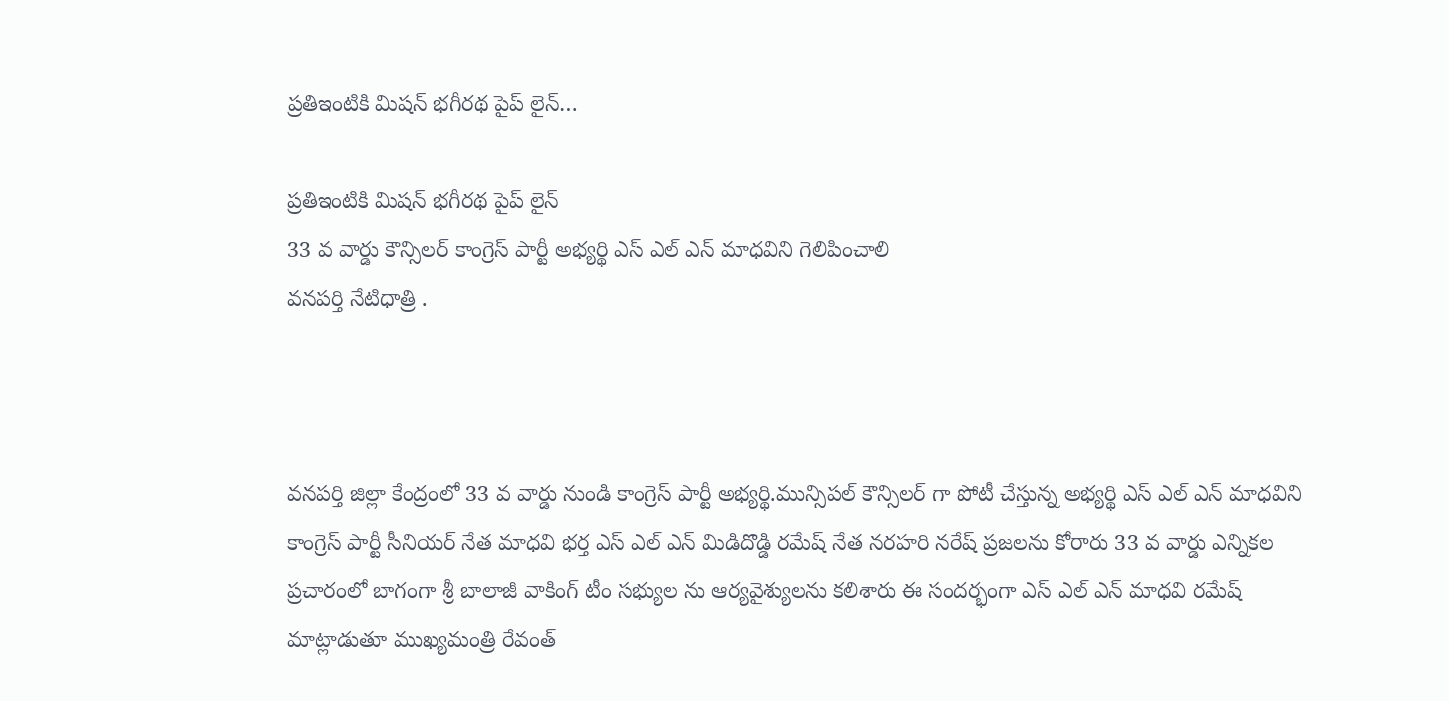ప్రతిఇంటికి మిషన్ భగీరథ పైప్ లైన్…

ప్రతిఇంటికి మిషన్ భగీరథ పైప్ లైన్
33 వ వార్డు కౌన్సిలర్ కాంగ్రెస్ పార్టీ అభ్యర్థి ఎస్ ఎల్ ఎన్ మాధవిని గెలిపించాలి
వనపర్తి నేటిధాత్రి .



వనపర్తి జిల్లా కేంద్రంలో 33 వ వార్డు నుండి కాంగ్రెస్ పార్టీ అభ్యర్థి.మున్సిపల్ కౌన్సిలర్ గా పోటీ చేస్తున్న అభ్యర్థి ఎస్ ఎల్ ఎన్ మాధవిని కాంగ్రెస్ పార్టీ సీనియర్ నేత మాధవి భర్త ఎస్ ఎల్ ఎన్ మిడిదొడ్డి రమేష్ నేత నరహరి నరేష్ ప్రజలను కోరారు 33 వ వార్డు ఎన్నికల ప్రచారంలో బాగంగా శ్రీ బాలాజీ వాకింగ్ టీం సభ్యుల ను ఆర్యవైశ్యులను కలిశారు ఈ సందర్భంగా ఎస్ ఎల్ ఎన్ మాధవి రమేష్ మాట్లాడుతూ ముఖ్యమంత్రి రేవంత్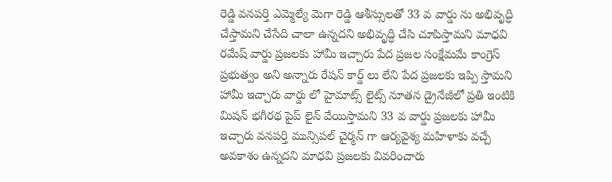రెడ్డి వనపర్తి ఎమ్మెల్యే మెగా రెడ్డి ఆశీస్సులతో 33 వ వార్డు ను అభివృద్ధి చేస్తామని చేసేది చాలా ఉన్నదని అభివృద్ధి చేసి చూపిస్తామని మాధవి రమేష్ వార్డు ప్రజలకు హామీ ఇచ్చారు పేద ప్రజల సంక్షేమమే కాంగ్రెస్ ప్రభుత్వం అని అన్నారు రేషన్ కార్డ్ లు లేని పేద ప్రజలకు ఇప్పి స్తామని హామీ ఇచ్చారు వార్డు లో హైమాట్స్ లైట్స్ నూతన డ్రైనేజీలో ప్రతి ఇంటికి మిషన్ భగీరథ పైప్ లైన్ వేయిస్తామని 33 వ వార్డు ప్రజలకు హామీ ఇచ్చారు వనపర్తి మున్సిపల్ చైర్మన్ గా ఆర్యవైశ్య మహిళాకు వచ్చే అవకాశం ఉన్నదని మాధవి ప్రజలకు వివరించారు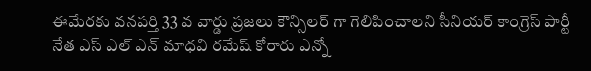ఈమేరకు వనపర్తి 33 వ వార్డు ప్రజలు కౌన్సిలర్ గా గెలిపించాలని సీనియర్ కాంగ్రెస్ పార్టీ నేత ఎస్ ఎల్ ఎన్ మాధవి రమేష్ కోరారు ఎన్నో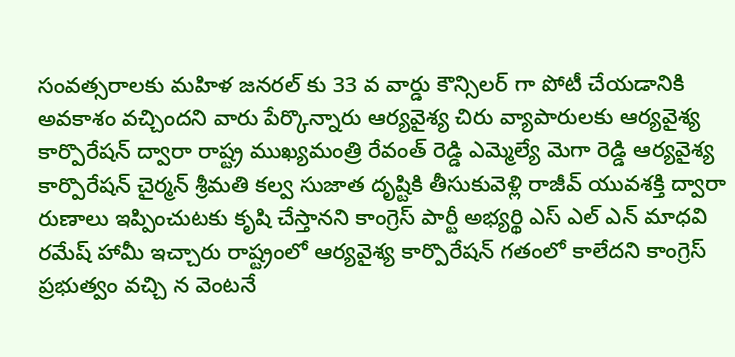సంవత్సరాలకు మహిళ జనరల్ కు 33 వ వార్డు కౌన్సిలర్ గా పోటీ చేయడానికి అవకాశం వచ్చిందని వారు పేర్కొన్నారు ఆర్యవైశ్య చిరు వ్యాపారులకు ఆర్యవైశ్య కార్పొరేషన్ ద్వారా రాష్ట్ర ముఖ్యమంత్రి రేవంత్ రెడ్డి ఎమ్మెల్యే మెగా రెడ్డి ఆర్యవైశ్య కార్పొరేషన్ చైర్మన్ శ్రీమతి కల్వ సుజాత దృష్టికి తీసుకువెళ్లి రాజీవ్ యువశక్తి ద్వారా రుణాలు ఇప్పించుటకు కృషి చేస్తానని కాంగ్రెస్ పార్టీ అభ్యర్థి ఎస్ ఎల్ ఎన్ మాధవి రమేష్ హామీ ఇచ్చారు రాష్ట్రంలో ఆర్యవైశ్య కార్పొరేషన్ గతంలో కాలేదని కాంగ్రెస్ ప్రభుత్వం వచ్చి న వెంటనే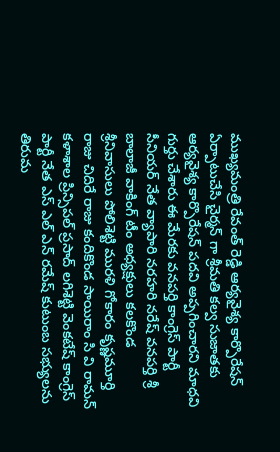ముఖ్యమంత్రి రేవంత్ రెడ్డి ఆర్యవైశ్య కార్పొరేషన్ ఏర్పాటుచేసి చైర్మన్ గా శ్రీమతి కల్వ సుజాతకు ఆర్యవైశ్య కార్పొరేషన్ పదవి అప్పగించారని మాధవి గుర్తు చేశారు ఈ మేరకు వనపర్తి కాంగ్రెస్ పార్టీ సీనియర్ నేత వ్యాపారి నరహరి నరేష్ వనపర్తి శ్రీ బాలాజీ వాకింగ్ టీం అధ్యక్షులు కలకొండ శ్రీనివాసులు పోలిశెట్టి మురళి గోకారం కృష్ణమూర్తి రాజు చిదిరే రాజు కందికొండ సాయిరాం సి వి రామన్ కళాశాల ప్రిన్సిపల్ ప్రసాద్ లగిశెట్టి వెంకటేష్ కాంగ్రెస్ పార్టీ నేత ఎస్ ఎల్ ఎన్ రమేష్ కుటుంబ సభ్యులను తిరుమ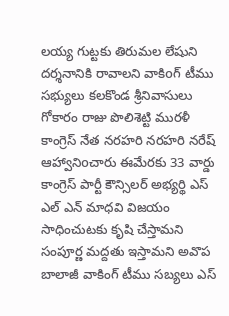లయ్య గుట్టకు తిరుమల లేషుని దర్శనానికి రావాలని వాకిoగ్ టీము సభ్యులు కలకొండ శ్రీనివాసులు గోకారం రాజు పొలిశెట్టి మురళీ కాంగ్రెస్ నేత నరహరి నరహరి నరేష్ ఆహ్వానిoచారు ఈమేరకు 33 వార్డు కాంగ్రెస్ పార్టీ కౌన్సిలర్ అభ్యర్థి ఎస్ ఎల్ ఎన్ మాధవి విజయం సాధించుటకు కృషి చేస్తామని సంపూర్ణ మద్దతు ఇస్తామని అవొప బాలాజీ వాకింగ్ టీము సబ్యలు ఎస్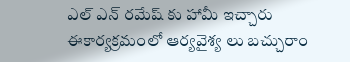ఎల్ ఎన్ రమేష్ కు హామీ ఇచ్చారు ఈకార్యక్రమంలో ఆర్యవైశ్య లు బచ్చురాం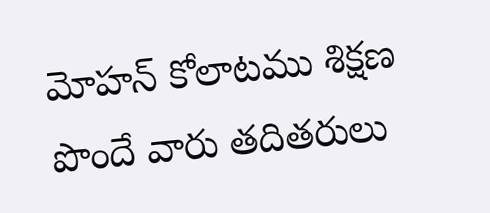మోహన్ కోలాటము శిక్షణ పొందే వారు తదితరులు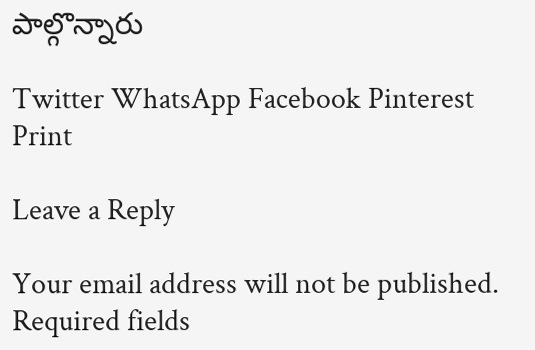పాల్గొన్నారు

Twitter WhatsApp Facebook Pinterest Print

Leave a Reply

Your email address will not be published. Required fields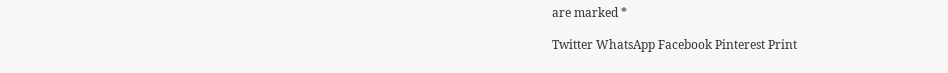are marked *

Twitter WhatsApp Facebook Pinterest Print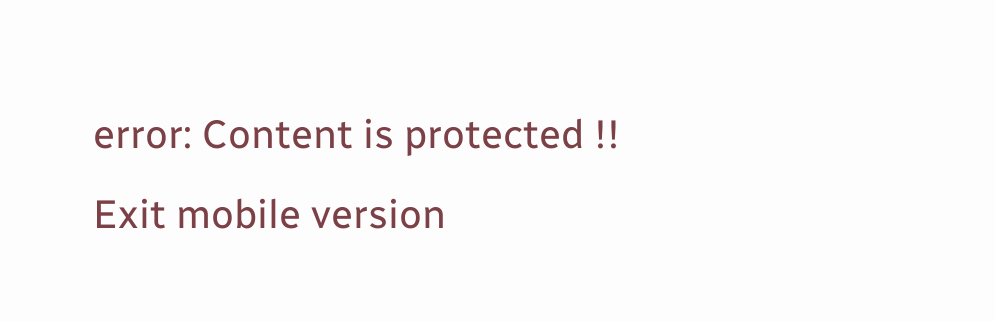error: Content is protected !!
Exit mobile version